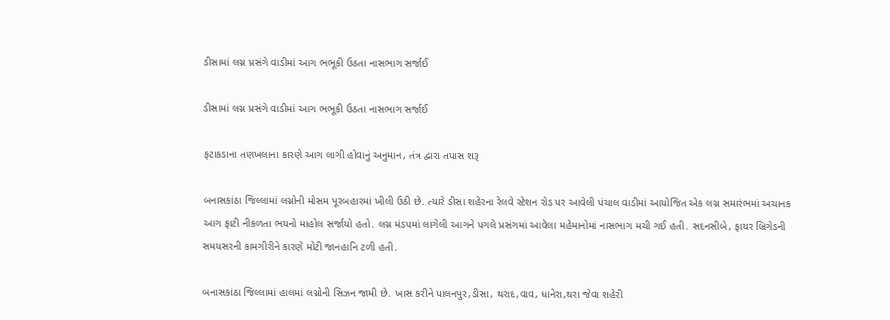ડીસામાં લગ્ન પ્રસંગે વાડીમાં આગ ભભૂકી ઉઠતા નાસભાગ સર્જાઈ

ડીસામાં લગ્ન પ્રસંગે વાડીમાં આગ ભભૂકી ઉઠતા નાસભાગ સર્જાઈ

ફટાકડાના તણખલાના કારણે આગ લાગી હોવાનું અનુમાન, તંત્ર દ્વારા તપાસ શરૂ

બનાસકાંઠા જિલ્લામાં લગ્નોની મોસમ પૂરબહારમાં ખીલી ઉઠી છે. ત્યારે ડીસા શહેરના રેલવે સ્ટેશન રોડ પર આવેલી પંચાલ વાડીમાં આયોજિત એક લગ્ન સમારંભમાં અચાનક આગ ફાટી નીકળતા ભયનો માહોલ સર્જાયો હતો. લગ્ન મંડપમાં લાગેલી આગને પગલે પ્રસંગમાં આવેલા મહેમાનોમાં નાસભાગ મચી ગઈ હતી. સદનસીબે, ફાયર બ્રિગેડની સમયસરની કામગીરીને કારણે મોટી જાનહાનિ ટળી હતી.

બનાસકાંઠા જિલ્લામાં હાલમાં લગ્નોની સિઝન જામી છે. ખાસ કરીને પાલનપુર,ડીસા, થરાદ,વાવ, ધાનેરા,થરા જેવા શહેરી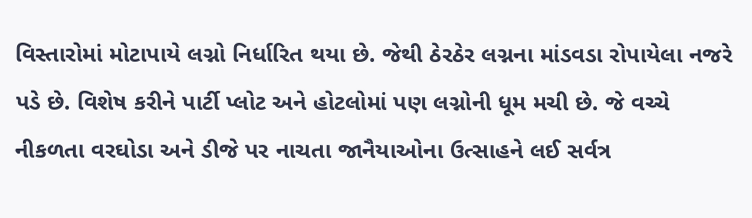વિસ્તારોમાં મોટાપાયે લગ્નો નિર્ધારિત થયા છે. જેથી ઠેરઠેર લગ્નના માંડવડા રોપાયેલા નજરે પડે છે. વિશેષ કરીને પાર્ટી પ્લોટ અને હોટલોમાં પણ લગ્નોની ધૂમ મચી છે. જે વચ્ચે નીકળતા વરઘોડા અને ડીજે પર નાચતા જાનૈયાઓના ઉત્સાહને લઈ સર્વત્ર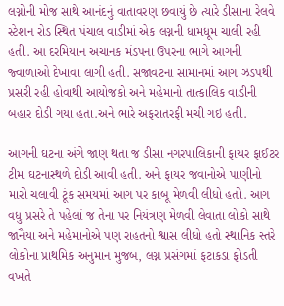લગ્નોની મોજ સાથે આનંદનું વાતાવરણ છવાયું છે ત્યારે ડીસાના રેલવે સ્ટેશન રોડ સ્થિત પંચાલ વાડીમાં એક લગ્નની ધામધૂમ ચાલી રહી હતી. આ દરમિયાન અચાનક મંડપના ઉપરના ભાગે આગની જ્વાળાઓ દેખાવા લાગી હતી. સજાવટના સામાનમાં આગ ઝડપથી પ્રસરી રહી હોવાથી આયોજકો અને મહેમાનો તાત્કાલિક વાડીની બહાર દોડી ગયા હતા.અને ભારે અફરાતરફી મચી ગઇ હતી.

આગની ઘટના અંગે જાણ થતા જ ડીસા નગરપાલિકાની ફાયર ફાઈટર ટીમ ઘટનાસ્થળે દોડી આવી હતી. અને ફાયર જવાનોએ પાણીનો મારો ચલાવી ટૂંક સમયમાં આગ પર કાબૂ મેળવી લીધો હતો. આગ વધુ પ્રસરે તે પહેલાં જ તેના પર નિયંત્રણ મેળવી લેવાતા લોકો સાથે જાનૈયા અને મહેમાનોએ પણ રાહતનો શ્વાસ લીધો હતો સ્થાનિક સ્તરે લોકોના પ્રાથમિક અનુમાન મુજબ, લગ્ન પ્રસંગમાં ફટાકડા ફોડતી વખતે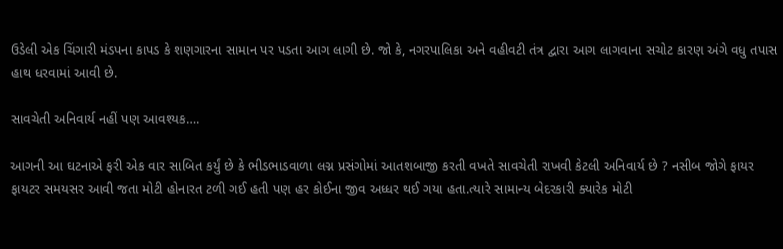ઉડેલી એક ચિંગારી મંડપના કાપડ કે શણગારના સામાન પર પડતા આગ લાગી છે. જો કે, નગરપાલિકા અને વહીવટી તંત્ર દ્વારા આગ લાગવાના સચોટ કારણ અંગે વધુ તપાસ હાથ ધરવામાં આવી છે.

સાવચેતી અનિવાર્ય નહીં પણ આવશ્યક….

આગની આ ઘટનાએ ફરી એક વાર સાબિત કર્યું છે કે ભીડભાડવાળા લગ્ન પ્રસંગોમાં આતશબાજી કરતી વખતે સાવચેતી રાખવી કેટલી અનિવાર્ય છે ? નસીબ જોગે ફાયર ફાયટર સમયસર આવી જતા મોટી હોનારત ટળી ગઈ હતી પણ હર કોઈના જીવ અધ્ધર થઈ ગયા હતા.ત્યારે સામાન્ય બેદરકારી ક્યારેક મોટી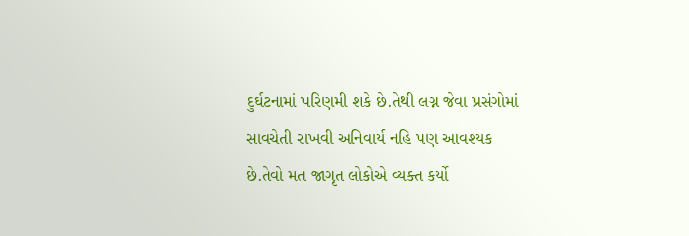દુર્ઘટનામાં પરિણમી શકે છે.તેથી લગ્ન જેવા પ્રસંગોમાં સાવચેતી રાખવી અનિવાર્ય નહિ પણ આવશ્યક છે.તેવો મત જાગૃત લોકોએ વ્યક્ત કર્યો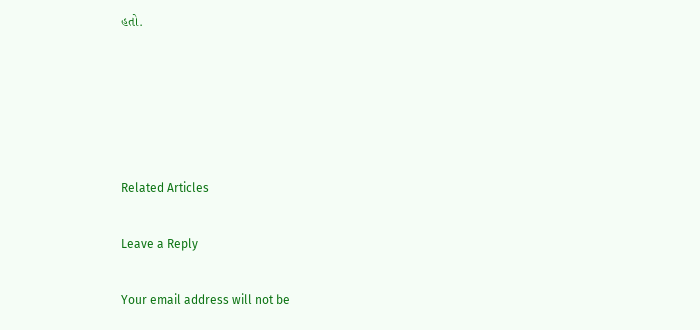હતો.





Related Articles

Leave a Reply

Your email address will not be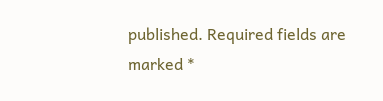published. Required fields are marked *